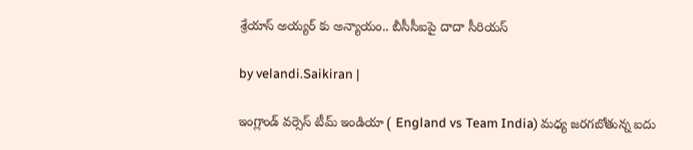శ్రేయాస్ అయ్యర్ కు అన్యాయం.. బీసీసీఐపై దాదా సీరియస్

by velandi.Saikiran |

ఇంగ్లాండ్ వర్సెస్ టీమ్ ఇండియా ( England vs Team India) మధ్య జరగబోతున్న ఐదు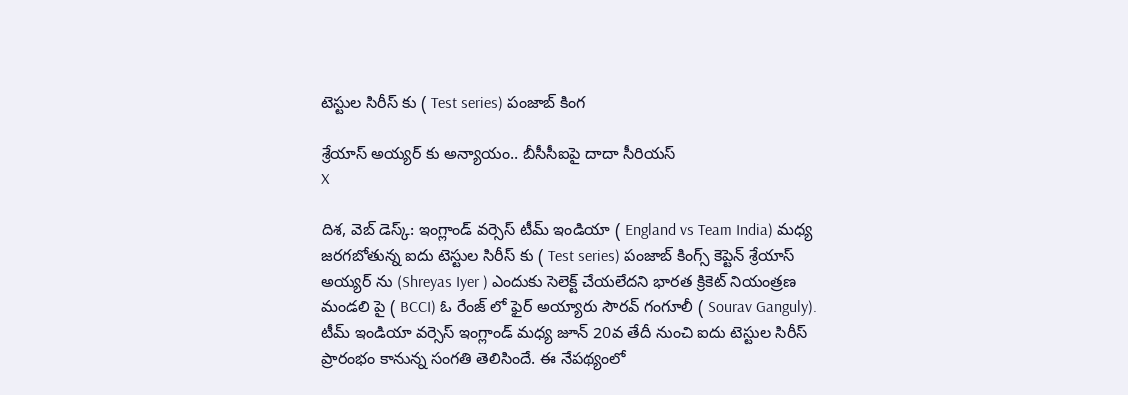టెస్టుల సిరీస్ కు ( Test series) పంజాబ్ కింగ

శ్రేయాస్ అయ్యర్ కు అన్యాయం.. బీసీసీఐపై దాదా సీరియస్
X

దిశ, వెబ్ డెస్క్: ఇంగ్లాండ్ వర్సెస్ టీమ్ ఇండియా ( England vs Team India) మధ్య జరగబోతున్న ఐదు టెస్టుల సిరీస్ కు ( Test series) పంజాబ్ కింగ్స్ కెప్టెన్ శ్రేయాస్ అయ్యర్ ను (Shreyas Iyer ) ఎందుకు సెలెక్ట్ చేయలేదని భారత క్రికెట్ నియంత్రణ మండలి పై ( BCCI) ఓ రేంజ్ లో ఫైర్ అయ్యారు సౌరవ్ గంగూలీ ( Sourav Ganguly). టీమ్ ఇండియా వర్సెస్ ఇంగ్లాండ్ మధ్య జూన్ 20వ తేదీ నుంచి ఐదు టెస్టుల సిరీస్ ప్రారంభం కానున్న సంగతి తెలిసిందే. ఈ నేపథ్యంలో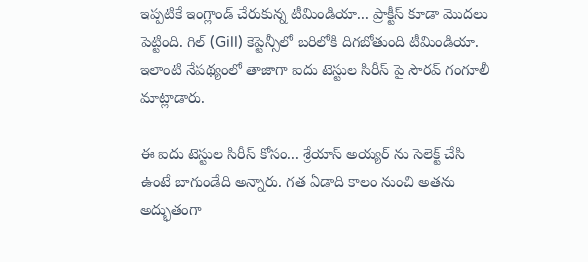ఇప్పటికే ఇంగ్లాండ్ చేరుకున్న టీమిండియా... ప్రాక్టీస్ కూడా మొదలు పెట్టింది. గిల్ (Gill) కెప్టెన్సీలో బరిలోకి దిగబోతుంది టీమిండియా. ఇలాంటి నేపథ్యంలో తాజాగా ఐదు టెస్టుల సిరీస్ పై సౌరవ్ గంగూలీ మాట్లాడారు.

ఈ ఐదు టెస్టుల సిరీస్ కోసం... శ్రేయాస్ అయ్యర్ ను సెలెక్ట్ చేసి ఉంటే బాగుండేది అన్నారు. గత ఏడాది కాలం నుంచి అతను అద్భుతంగా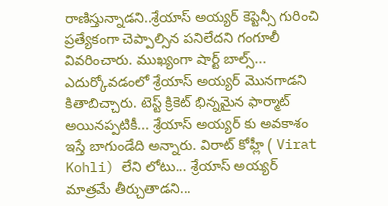రాణిస్తున్నాడని..శ్రేయాస్ అయ్యర్ కెప్టెన్సీ గురించి ప్రత్యేకంగా చెప్పాల్సిన పనిలేదని గంగూలీ వివరించారు. ముఖ్యంగా షార్ట్ బాల్స్... ఎదుర్కోవడంలో శ్రేయాస్ అయ్యర్ మొనగాడని కితాబిచ్చారు. టెస్ట్ క్రికెట్ భిన్నమైన ఫార్మాట్ అయినప్పటికీ... శ్రేయాస్ అయ్యర్ కు అవకాశం ఇస్తే బాగుండేది అన్నారు. విరాట్ కోహ్లీ ( Virat Kohli) లేని లోటు... శ్రేయాస్ అయ్యర్ మాత్రమే తీర్చుతాడని...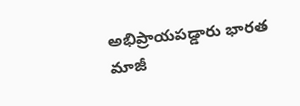అభిప్రాయపడ్డారు భారత మాజీ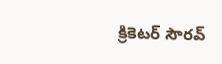క్రికెటర్ సౌరవ్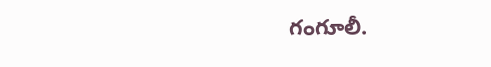గంగూలీ.